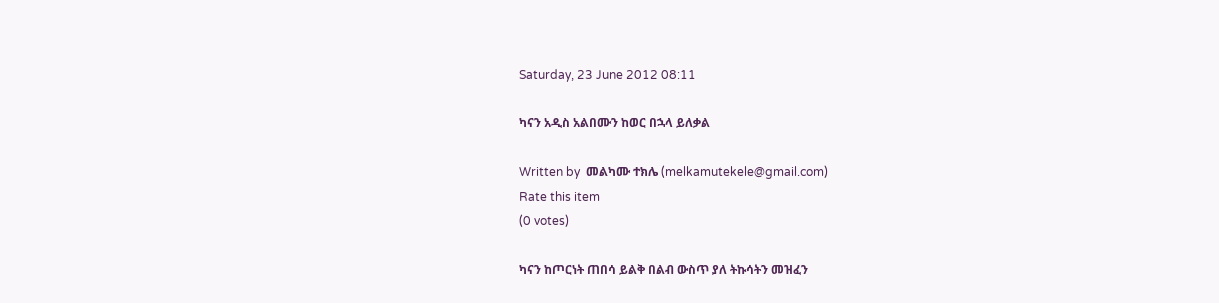Saturday, 23 June 2012 08:11

ካናን አዲስ አልበሙን ከወር በኋላ ይለቃል

Written by  መልካሙ ተክሌ (melkamutekele@gmail.com)
Rate this item
(0 votes)

ካናን ከጦርነት ጠበሳ ይልቅ በልብ ውስጥ ያለ ትኩሳትን መዝፈን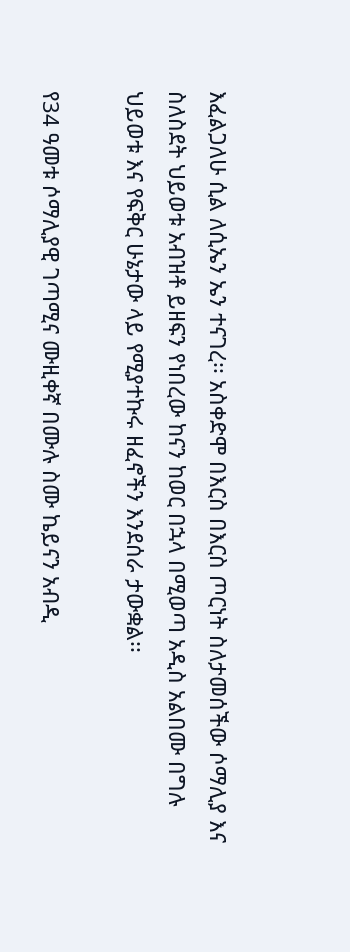እፈልጋለሁ ሲል ለሲኤን ኤን ተናገረ፡፡ አስቀድሞ በእርስ በእርስ ጦርነት ስለታመሰችው ሶማሊያ እና ስለስደት ህይወቱ አብዝቶ ይዘፍን የነበረው ከናን ከወር በኋላ በሚወጣ አዲስ አልበሙ በግሉ ህይወቱ እና የፍቅር ሁኔታው ላይ የሚያተኩሩ ዘፈኖችን እንደሰራ ታውቋል፡፡

የ34 ዓመቱ ሶማሊያዊ ገጣሚና ሙዚቀኛ በሙሉ ስሙ ኬይናን አብዲ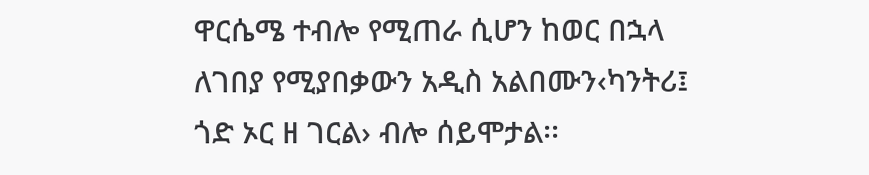ዋርሴሜ ተብሎ የሚጠራ ሲሆን ከወር በኋላ ለገበያ የሚያበቃውን አዲስ አልበሙን‹ካንትሪ፤ ጎድ ኦር ዘ ገርል› ብሎ ሰይሞታል፡፡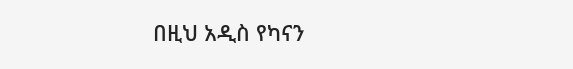በዚህ አዲስ የካናን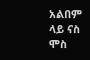አልበም ላይ ናስ ሞስ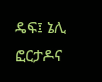ዴፍ፤ ኔሊ ፎርታዶና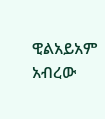ዊልአይአም አብረው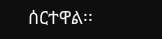ሰርተዋል፡፡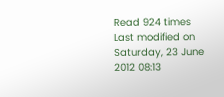Read 924 times Last modified on Saturday, 23 June 2012 08:13